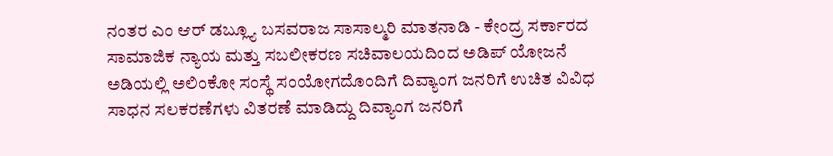ನಂತರ ಎಂ ಆರ್ ಡಬ್ಲ್ಯೂ ಬಸವರಾಜ ಸಾಸಾಲ್ಮರಿ ಮಾತನಾಡಿ - ಕೇಂದ್ರ ಸರ್ಕಾರದ ಸಾಮಾಜಿಕ ನ್ಯಾಯ ಮತ್ತು ಸಬಲೀಕರಣ ಸಚಿವಾಲಯದಿಂದ ಅಡಿಪ್ ಯೋಜನೆ ಅಡಿಯಲ್ಲಿ ಅಲಿಂಕೋ ಸಂಸ್ಥೆ ಸಂಯೋಗದೊಂದಿಗೆ ದಿವ್ಯಾಂಗ ಜನರಿಗೆ ಉಚಿತ ವಿವಿಧ ಸಾಧನ ಸಲಕರಣೆಗಳು ವಿತರಣೆ ಮಾಡಿದ್ದು ದಿವ್ಯಾಂಗ ಜನರಿಗೆ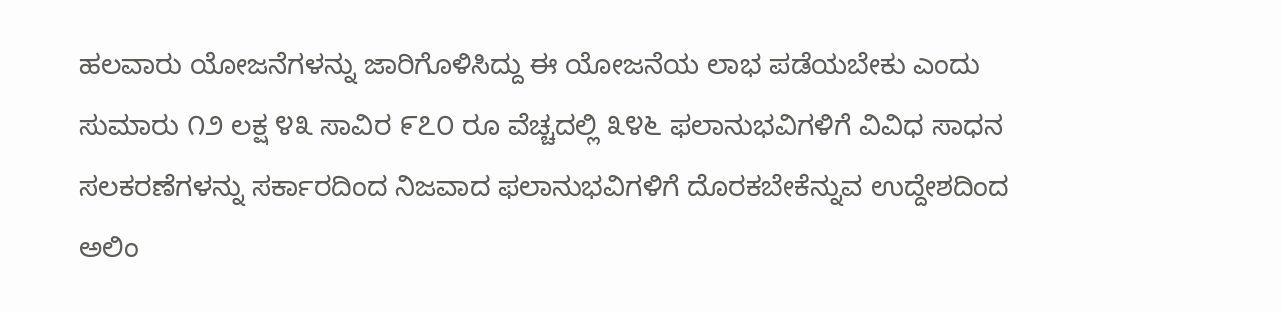ಹಲವಾರು ಯೋಜನೆಗಳನ್ನು ಜಾರಿಗೊಳಿಸಿದ್ದು ಈ ಯೋಜನೆಯ ಲಾಭ ಪಡೆಯಬೇಕು ಎಂದು ಸುಮಾರು ೧೨ ಲಕ್ಷ ೪೩ ಸಾವಿರ ೯೭೦ ರೂ ವೆಚ್ಚದಲ್ಲಿ ೩೪೬ ಫಲಾನುಭವಿಗಳಿಗೆ ವಿವಿಧ ಸಾಧನ ಸಲಕರಣೆಗಳನ್ನು ಸರ್ಕಾರದಿಂದ ನಿಜವಾದ ಫಲಾನುಭವಿಗಳಿಗೆ ದೊರಕಬೇಕೆನ್ನುವ ಉದ್ದೇಶದಿಂದ ಅಲಿಂ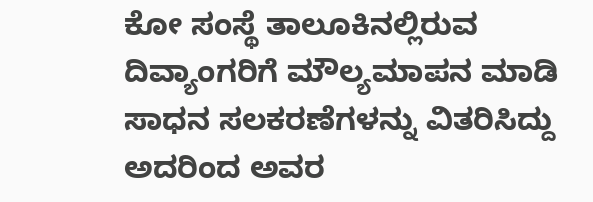ಕೋ ಸಂಸ್ಥೆ ತಾಲೂಕಿನಲ್ಲಿರುವ ದಿವ್ಯಾಂಗರಿಗೆ ಮೌಲ್ಯಮಾಪನ ಮಾಡಿ ಸಾಧನ ಸಲಕರಣೆಗಳನ್ನು ವಿತರಿಸಿದ್ದು ಅದರಿಂದ ಅವರ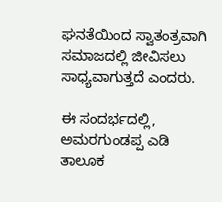ಘನತೆಯಿಂದ ಸ್ವಾತಂತ್ರವಾಗಿ ಸಮಾಜದಲ್ಲಿ ಜೀವಿಸಲು ಸಾಧ್ಯವಾಗುತ್ತದೆ ಎಂದರು.

ಈ ಸಂದರ್ಭದಲ್ಲಿ, ಅಮರಗುಂಡಪ್ಪ ಎಡಿ ತಾಲೂಕ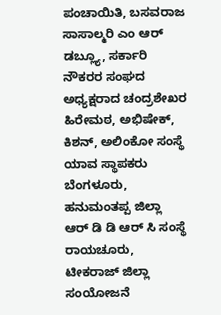ಪಂಚಾಯಿತಿ, ಬಸವರಾಜ ಸಾಸಾಲ್ಮರಿ ಎಂ ಆರ್ ಡಬ್ಲ್ಯೂ, ಸರ್ಕಾರಿ ನೌಕರರ ಸಂಘದ ಅಧ್ಯಕ್ಷರಾದ ಚಂದ್ರಶೇಖರ ಹಿರೇಮಠ, ಅಭಿಷೇಕ್, ಕಿಶನ್, ಅಲಿಂಕೋ ಸಂಸ್ಥೆ ಯಾವ ಸ್ಥಾಪಕರು ಬೆಂಗಳೂರು, ಹನುಮಂತಪ್ಪ ಜಿಲ್ಲಾ ಆರ್ ಡಿ ಡಿ ಆರ್ ಸಿ ಸಂಸ್ಥೆ ರಾಯಚೂರು, ಟೀಕರಾಜ್ ಜಿಲ್ಲಾ ಸಂಯೋಜನೆ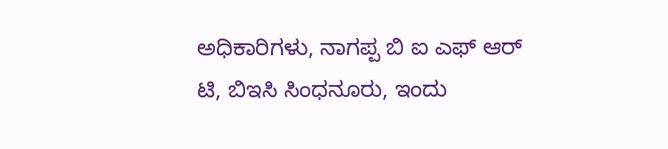ಅಧಿಕಾರಿಗಳು, ನಾಗಪ್ಪ ಬಿ ಐ ಎಫ್ ಆರ್ ಟಿ, ಬಿಇಸಿ ಸಿಂಧನೂರು, ಇಂದು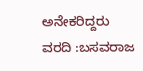ಅನೇಕರಿದ್ದರು
ವರದಿ :ಬಸವರಾಜ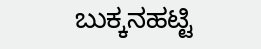ಬುಕ್ಕನಹಟ್ಟಿ